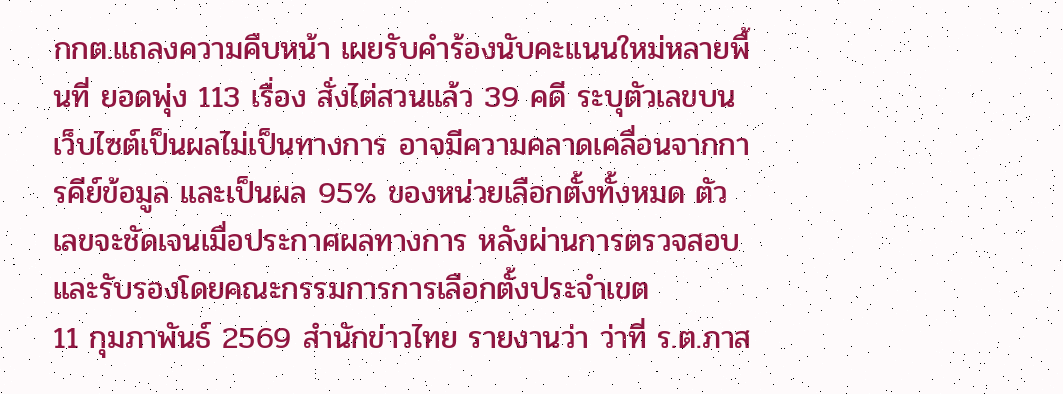กกต.แถลงความคืบหน้า เผยรับคำร้องนับคะแนนใหม่หลายพื้นที่ ยอดพุ่ง 113 เรื่อง สั่งไต่สวนแล้ว 39 คดี ระบุตัวเลขบนเว็บไซต์เป็นผลไม่เป็นทางการ อาจมีความคลาดเคลื่อนจากการคีย์ข้อมูล และเป็นผล 95% ของหน่วยเลือกตั้งทั้งหมด ตัวเลขจะชัดเจนเมื่อประกาศผลทางการ หลังผ่านการตรวจสอบและรับรองโดยคณะกรรมการการเลือกตั้งประจำเขต
11 กุมภาพันธ์ 2569 สำนักข่าวไทย รายงานว่า ว่าที่ ร.ต.ภาส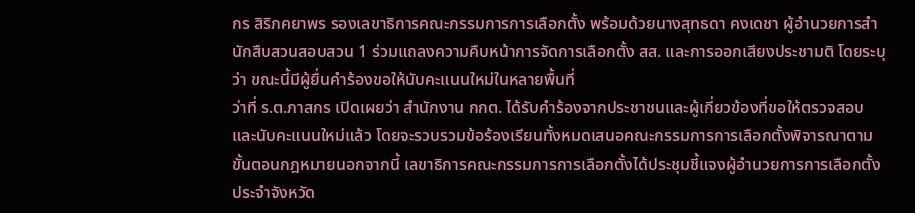กร สิริภคยาพร รองเลขาธิการคณะกรรมการการเลือกตั้ง พร้อมด้วยนางสุทธดา คงเดชา ผู้อำนวยการสำนักสืบสวนสอบสวน 1 ร่วมแถลงความคืบหน้าการจัดการเลือกตั้ง สส. และการออกเสียงประชามติ โดยระบุว่า ขณะนี้มีผู้ยื่นคำร้องขอให้นับคะแนนใหม่ในหลายพื้นที่
ว่าที่ ร.ต.ภาสกร เปิดเผยว่า สำนักงาน กกต. ได้รับคำร้องจากประชาชนและผู้เกี่ยวข้องที่ขอให้ตรวจสอบและนับคะแนนใหม่แล้ว โดยจะรวบรวมข้อร้องเรียนทั้งหมดเสนอคณะกรรมการการเลือกตั้งพิจารณาตามขั้นตอนกฎหมายนอกจากนี้ เลขาธิการคณะกรรมการการเลือกตั้งได้ประชุมชี้แจงผู้อำนวยการการเลือกตั้งประจำจังหวัด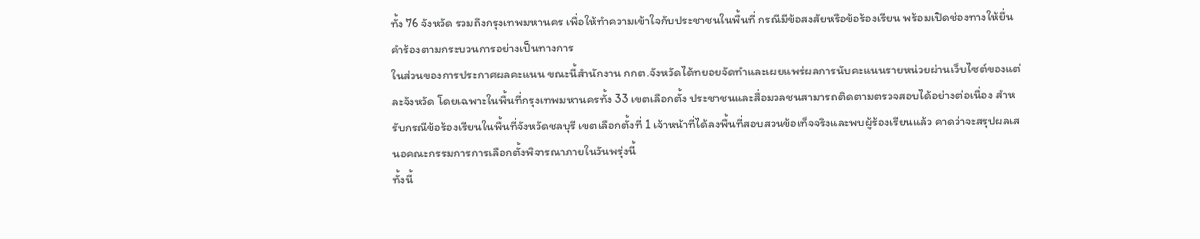ทั้ง 76 จังหวัด รวมถึงกรุงเทพมหานคร เพื่อให้ทำความเข้าใจกับประชาชนในพื้นที่ กรณีมีข้อสงสัยหรือข้อร้องเรียน พร้อมเปิดช่องทางให้ยื่นคำร้องตามกระบวนการอย่างเป็นทางการ
ในส่วนของการประกาศผลคะแนน ขณะนี้สำนักงาน กกต.จังหวัดได้ทยอยจัดทำและเผยแพร่ผลการนับคะแนนรายหน่วยผ่านเว็บไซต์ของแต่ละจังหวัด โดยเฉพาะในพื้นที่กรุงเทพมหานครทั้ง 33 เขตเลือกตั้ง ประชาชนและสื่อมวลชนสามารถติดตามตรวจสอบได้อย่างต่อเนื่อง สำหรับกรณีข้อร้องเรียนในพื้นที่จังหวัดชลบุรี เขตเลือกตั้งที่ 1 เจ้าหน้าที่ได้ลงพื้นที่สอบสวนข้อเท็จจริงและพบผู้ร้องเรียนแล้ว คาดว่าจะสรุปผลเสนอคณะกรรมการการเลือกตั้งพิจารณาภายในวันพรุ่งนี้
ทั้งนี้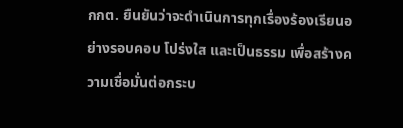กกต. ยืนยันว่าจะดำเนินการทุกเรื่องร้องเรียนอย่างรอบคอบ โปร่งใส และเป็นธรรม เพื่อสร้างความเชื่อมั่นต่อกระบ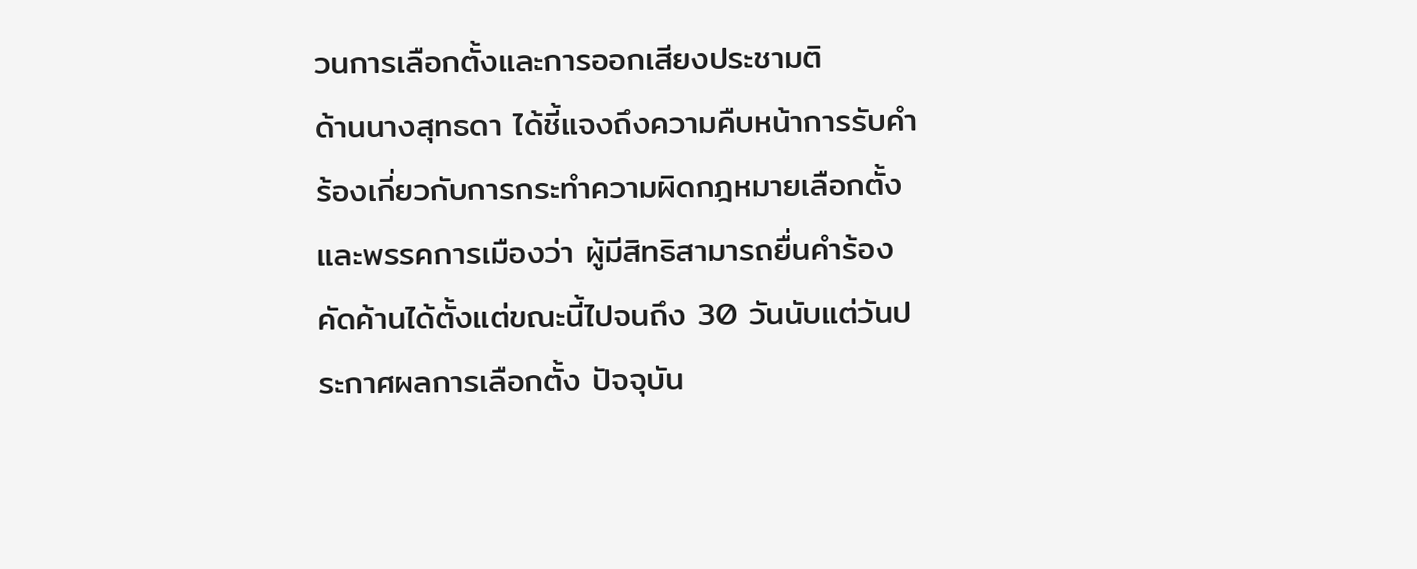วนการเลือกตั้งและการออกเสียงประชามติ
ด้านนางสุทธดา ได้ชี้แจงถึงความคืบหน้าการรับคำร้องเกี่ยวกับการกระทำความผิดกฎหมายเลือกตั้งและพรรคการเมืองว่า ผู้มีสิทธิสามารถยื่นคำร้องคัดค้านได้ตั้งแต่ขณะนี้ไปจนถึง 30 วันนับแต่วันประกาศผลการเลือกตั้ง ปัจจุบัน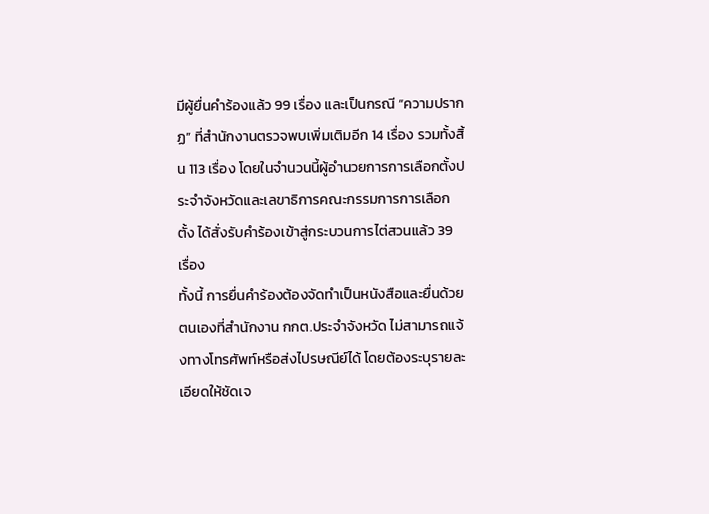มีผู้ยื่นคำร้องแล้ว 99 เรื่อง และเป็นกรณี “ความปรากฏ” ที่สำนักงานตรวจพบเพิ่มเติมอีก 14 เรื่อง รวมทั้งสิ้น 113 เรื่อง โดยในจำนวนนี้ผู้อำนวยการการเลือกตั้งประจำจังหวัดและเลขาธิการคณะกรรมการการเลือกตั้ง ได้สั่งรับคำร้องเข้าสู่กระบวนการไต่สวนแล้ว 39 เรื่อง
ทั้งนี้ การยื่นคำร้องต้องจัดทำเป็นหนังสือและยื่นด้วยตนเองที่สำนักงาน กกต.ประจำจังหวัด ไม่สามารถแจ้งทางโทรศัพท์หรือส่งไปรษณีย์ได้ โดยต้องระบุรายละเอียดให้ชัดเจ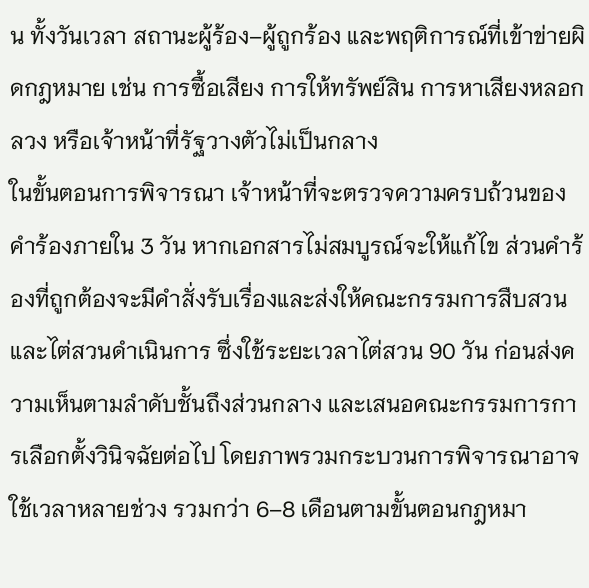น ทั้งวันเวลา สถานะผู้ร้อง–ผู้ถูกร้อง และพฤติการณ์ที่เข้าข่ายผิดกฎหมาย เช่น การซื้อเสียง การให้ทรัพย์สิน การหาเสียงหลอกลวง หรือเจ้าหน้าที่รัฐวางตัวไม่เป็นกลาง
ในขั้นตอนการพิจารณา เจ้าหน้าที่จะตรวจความครบถ้วนของคำร้องภายใน 3 วัน หากเอกสารไม่สมบูรณ์จะให้แก้ไข ส่วนคำร้องที่ถูกต้องจะมีคำสั่งรับเรื่องและส่งให้คณะกรรมการสืบสวนและไต่สวนดำเนินการ ซึ่งใช้ระยะเวลาไต่สวน 90 วัน ก่อนส่งความเห็นตามลำดับชั้นถึงส่วนกลาง และเสนอคณะกรรมการการเลือกตั้งวินิจฉัยต่อไป โดยภาพรวมกระบวนการพิจารณาอาจใช้เวลาหลายช่วง รวมกว่า 6–8 เดือนตามขั้นตอนกฎหมา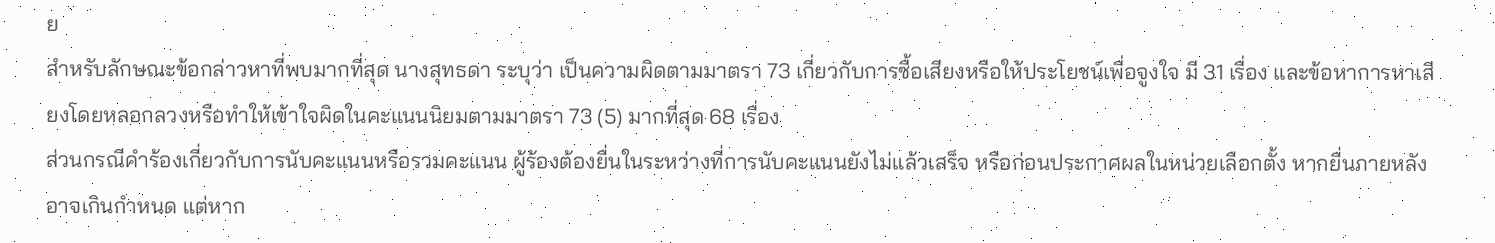ย
สำหรับลักษณะข้อกล่าวหาที่พบมากที่สุด นางสุทธดา ระบุว่า เป็นความผิดตามมาตรา 73 เกี่ยวกับการซื้อเสียงหรือให้ประโยชน์เพื่อจูงใจ มี 31 เรื่อง และข้อหาการหาเสียงโดยหลอกลวงหรือทำให้เข้าใจผิดในคะแนนนิยมตามมาตรา 73 (5) มากที่สุด 68 เรื่อง
ส่วนกรณีคำร้องเกี่ยวกับการนับคะแนนหรือรวมคะแนน ผู้ร้องต้องยื่นในระหว่างที่การนับคะแนนยังไม่แล้วเสร็จ หรือก่อนประกาศผลในหน่วยเลือกตั้ง หากยื่นภายหลังอาจเกินกำหนด แต่หาก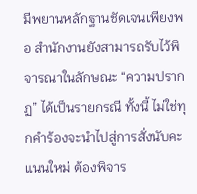มีพยานหลักฐานชัดเจนเพียงพอ สำนักงานยังสามารถรับไว้พิจารณาในลักษณะ “ความปรากฏ” ได้เป็นรายกรณี ทั้งนี้ ไม่ใช่ทุกคำร้องจะนำไปสู่การสั่งนับคะแนนใหม่ ต้องพิจาร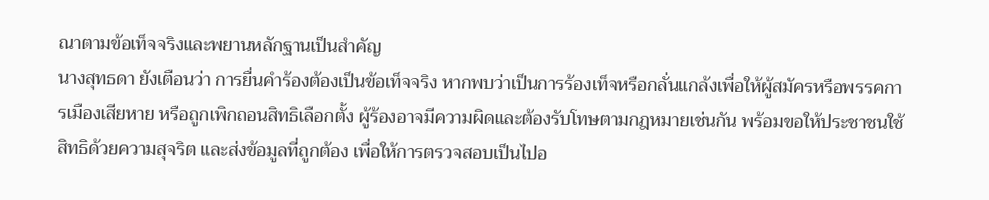ณาตามข้อเท็จจริงและพยานหลักฐานเป็นสำคัญ
นางสุทธดา ยังเตือนว่า การยื่นคำร้องต้องเป็นข้อเท็จจริง หากพบว่าเป็นการร้องเท็จหรือกลั่นแกล้งเพื่อให้ผู้สมัครหรือพรรคการเมืองเสียหาย หรือถูกเพิกถอนสิทธิเลือกตั้ง ผู้ร้องอาจมีความผิดและต้องรับโทษตามกฎหมายเช่นกัน พร้อมขอให้ประชาชนใช้สิทธิด้วยความสุจริต และส่งข้อมูลที่ถูกต้อง เพื่อให้การตรวจสอบเป็นไปอ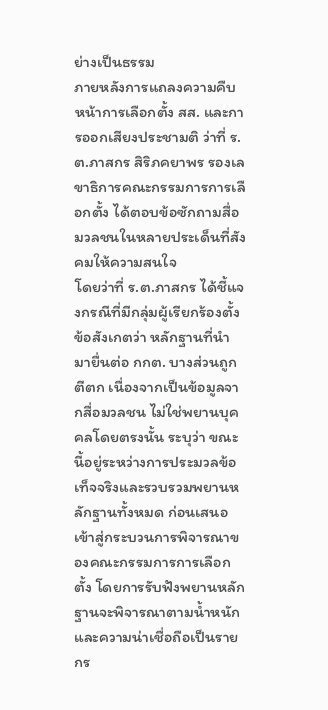ย่างเป็นธรรม
ภายหลังการแถลงความคืบหน้าการเลือกตั้ง สส. และการออกเสียงประชามติ ว่าที่ ร.ต.ภาสกร สิริภคยาพร รองเลขาธิการคณะกรรมการการเลือกตั้ง ได้ตอบข้อซักถามสื่อมวลชนในหลายประเด็นที่สังคมให้ความสนใจ
โดยว่าที่ ร.ต.ภาสกร ได้ชี้แจงกรณีที่มีกลุ่มผู้เรียกร้องตั้งข้อสังเกตว่า หลักฐานที่นำมายื่นต่อ กกต. บางส่วนถูกตีตก เนื่องจากเป็นข้อมูลจากสื่อมวลชน ไม่ใช่พยานบุคคลโดยตรงนั้น ระบุว่า ขณะนี้อยู่ระหว่างการประมวลข้อเท็จจริงและรวบรวมพยานหลักฐานทั้งหมด ก่อนเสนอเข้าสู่กระบวนการพิจารณาของคณะกรรมการการเลือกตั้ง โดยการรับฟังพยานหลักฐานจะพิจารณาตามน้ำหนักและความน่าเชื่อถือเป็นรายกร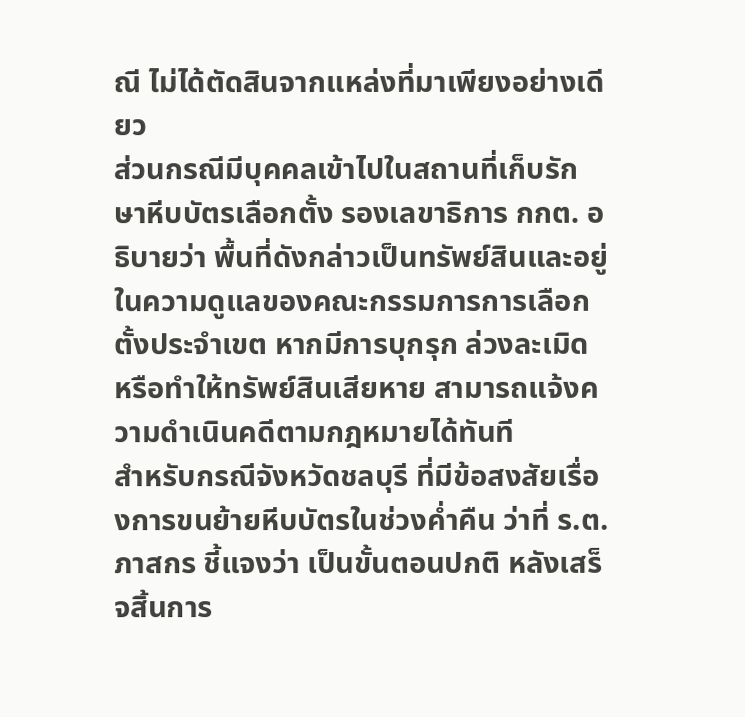ณี ไม่ได้ตัดสินจากแหล่งที่มาเพียงอย่างเดียว
ส่วนกรณีมีบุคคลเข้าไปในสถานที่เก็บรักษาหีบบัตรเลือกตั้ง รองเลขาธิการ กกต. อธิบายว่า พื้นที่ดังกล่าวเป็นทรัพย์สินและอยู่ในความดูแลของคณะกรรมการการเลือกตั้งประจำเขต หากมีการบุกรุก ล่วงละเมิด หรือทำให้ทรัพย์สินเสียหาย สามารถแจ้งความดำเนินคดีตามกฎหมายได้ทันที
สำหรับกรณีจังหวัดชลบุรี ที่มีข้อสงสัยเรื่องการขนย้ายหีบบัตรในช่วงค่ำคืน ว่าที่ ร.ต.ภาสกร ชี้แจงว่า เป็นขั้นตอนปกติ หลังเสร็จสิ้นการ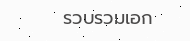รวบรวมเอก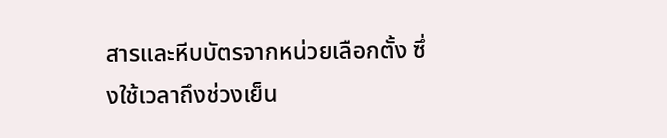สารและหีบบัตรจากหน่วยเลือกตั้ง ซึ่งใช้เวลาถึงช่วงเย็น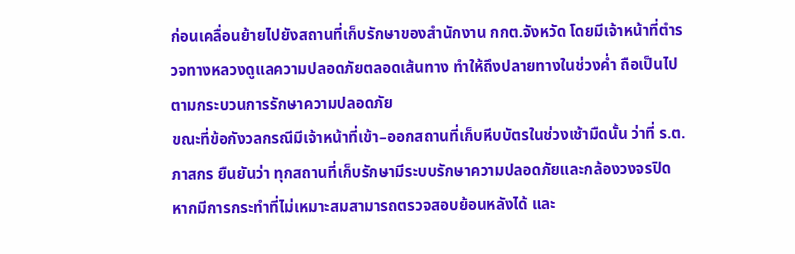ก่อนเคลื่อนย้ายไปยังสถานที่เก็บรักษาของสำนักงาน กกต.จังหวัด โดยมีเจ้าหน้าที่ตำรวจทางหลวงดูแลความปลอดภัยตลอดเส้นทาง ทำให้ถึงปลายทางในช่วงค่ำ ถือเป็นไปตามกระบวนการรักษาความปลอดภัย
ขณะที่ข้อกังวลกรณีมีเจ้าหน้าที่เข้า–ออกสถานที่เก็บหีบบัตรในช่วงเช้ามืดนั้น ว่าที่ ร.ต.ภาสกร ยืนยันว่า ทุกสถานที่เก็บรักษามีระบบรักษาความปลอดภัยและกล้องวงจรปิด หากมีการกระทำที่ไม่เหมาะสมสามารถตรวจสอบย้อนหลังได้ และ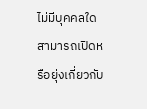ไม่มีบุคคลใดสามารถเปิดหรือยุ่งเกี่ยวกับ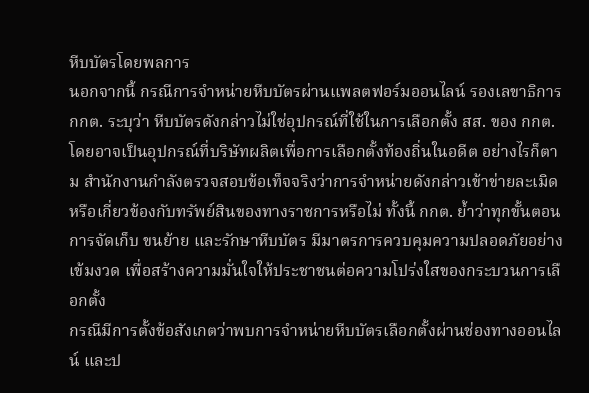หีบบัตรโดยพลการ
นอกจากนี้ กรณีการจำหน่ายหีบบัตรผ่านแพลตฟอร์มออนไลน์ รองเลขาธิการ กกต. ระบุว่า หีบบัตรดังกล่าวไม่ใช่อุปกรณ์ที่ใช้ในการเลือกตั้ง สส. ของ กกต. โดยอาจเป็นอุปกรณ์ที่บริษัทผลิตเพื่อการเลือกตั้งท้องถิ่นในอดีต อย่างไรก็ตาม สำนักงานกำลังตรวจสอบข้อเท็จจริงว่าการจำหน่ายดังกล่าวเข้าข่ายละเมิดหรือเกี่ยวข้องกับทรัพย์สินของทางราชการหรือไม่ ทั้งนี้ กกต. ย้ำว่าทุกขั้นตอนการจัดเก็บ ขนย้าย และรักษาหีบบัตร มีมาตรการควบคุมความปลอดภัยอย่างเข้มงวด เพื่อสร้างความมั่นใจให้ประชาชนต่อความโปร่งใสของกระบวนการเลือกตั้ง
กรณีมีการตั้งข้อสังเกตว่าพบการจำหน่ายหีบบัตรเลือกตั้งผ่านช่องทางออนไลน์ และป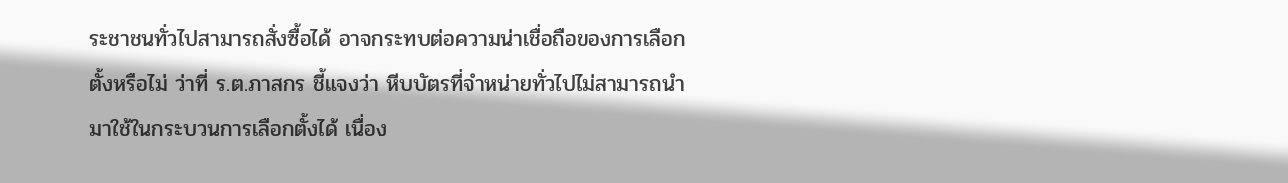ระชาชนทั่วไปสามารถสั่งซื้อได้ อาจกระทบต่อความน่าเชื่อถือของการเลือกตั้งหรือไม่ ว่าที่ ร.ต.ภาสกร ชี้แจงว่า หีบบัตรที่จำหน่ายทั่วไปไม่สามารถนำมาใช้ในกระบวนการเลือกตั้งได้ เนื่อง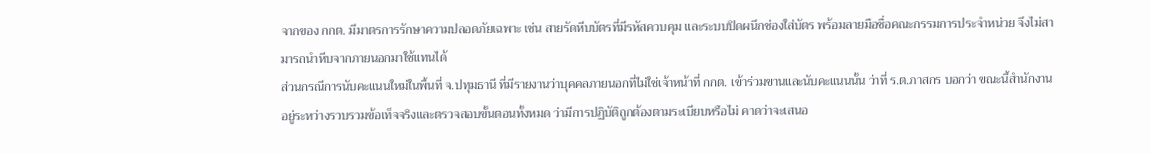จากของ กกต. มีมาตรการรักษาความปลอดภัยเฉพาะ เช่น สายรัดหีบบัตรที่มีรหัสควบคุม และระบบปิดผนึกช่องใส่บัตร พร้อมลายมือชื่อคณะกรรมการประจำหน่วย จึงไม่สามารถนำหีบจากภายนอกมาใช้แทนได้
ส่วนกรณีการนับคะแนนใหม่ในพื้นที่ จ.ปทุมธานี ที่มีรายงานว่าบุคคลภายนอกที่ไม่ใช่เจ้าหน้าที่ กกต. เข้าร่วมขานและนับคะแนนนั้น ว่าที่ ร.ต.ภาสกร บอกว่า ขณะนี้สำนักงานอยู่ระหว่างรวบรวมข้อเท็จจริงและตรวจสอบขั้นตอนทั้งหมด ว่ามีการปฏิบัติถูกต้องตามระเบียบหรือไม่ คาดว่าจะเสนอ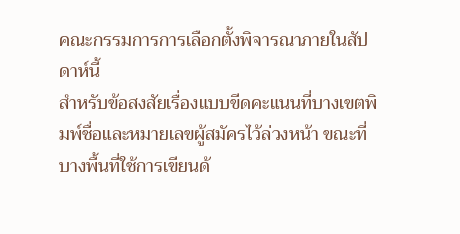คณะกรรมการการเลือกตั้งพิจารณาภายในสัปดาห์นี้
สำหรับข้อสงสัยเรื่องแบบขีดคะแนนที่บางเขตพิมพ์ชื่อและหมายเลขผู้สมัครไว้ล่วงหน้า ขณะที่บางพื้นที่ใช้การเขียนด้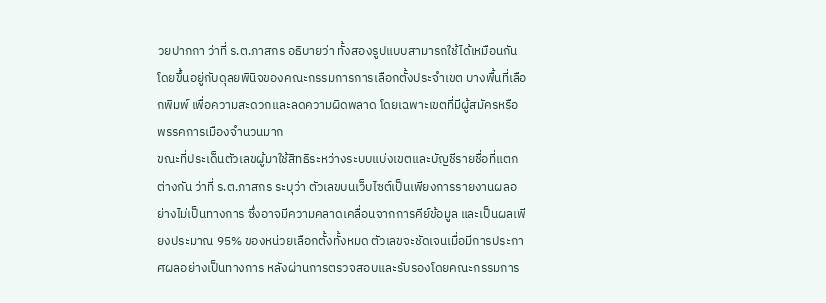วยปากกา ว่าที่ ร.ต.ภาสกร อธิบายว่า ทั้งสองรูปแบบสามารถใช้ได้เหมือนกัน โดยขึ้นอยู่กับดุลยพินิจของคณะกรรมการการเลือกตั้งประจำเขต บางพื้นที่เลือกพิมพ์ เพื่อความสะดวกและลดความผิดพลาด โดยเฉพาะเขตที่มีผู้สมัครหรือพรรคการเมืองจำนวนมาก
ขณะที่ประเด็นตัวเลขผู้มาใช้สิทธิระหว่างระบบแบ่งเขตและบัญชีรายชื่อที่แตกต่างกัน ว่าที่ ร.ต.ภาสกร ระบุว่า ตัวเลขบนเว็บไซต์เป็นเพียงการรายงานผลอย่างไม่เป็นทางการ ซึ่งอาจมีความคลาดเคลื่อนจากการคีย์ข้อมูล และเป็นผลเพียงประมาณ 95% ของหน่วยเลือกตั้งทั้งหมด ตัวเลขจะชัดเจนเมื่อมีการประกาศผลอย่างเป็นทางการ หลังผ่านการตรวจสอบและรับรองโดยคณะกรรมการ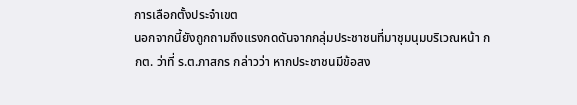การเลือกตั้งประจำเขต
นอกจากนี้ยังถูกถามถึงแรงกดดันจากกลุ่มประชาชนที่มาชุมนุมบริเวณหน้า กกต. ว่าที่ ร.ต.ภาสกร กล่าวว่า หากประชาชนมีข้อสง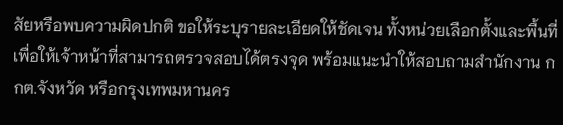สัยหรือพบความผิดปกติ ขอให้ระบุรายละเอียดให้ชัดเจน ทั้งหน่วยเลือกตั้งและพื้นที่ เพื่อให้เจ้าหน้าที่สามารถตรวจสอบได้ตรงจุด พร้อมแนะนำให้สอบถามสำนักงาน กกต.จังหวัด หรือกรุงเทพมหานคร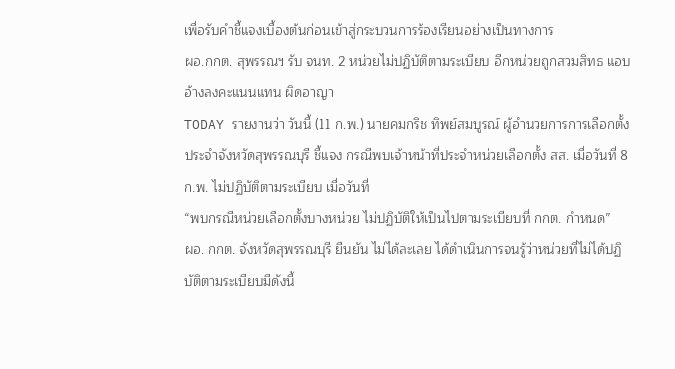เพื่อรับคำชี้แจงเบื้องต้นก่อนเข้าสู่กระบวนการร้องเรียนอย่างเป็นทางการ
ผอ.กกต. สุพรรณฯ รับ จนท. 2 หน่วยไม่ปฏิบัติตามระเบียบ อีกหน่วยถูกสวมสิทธ แอบอ้างลงคะแนนแทน ผิดอาญา
TODAY รายงานว่า วันนี้ (11 ก.พ.) นายคมกริช ทิพย์สมบูรณ์ ผู้อำนวยการการเลือกตั้งประจำจังหวัดสุพรรณบุรี ชี้แจง กรณีพบเจ้าหน้าที่ประจำหน่วยเลือกตั้ง สส. เมื่อวันที่ 8 ก.พ. ไม่ปฏิบัติตามระเบียบ เมื่อวันที่
“พบกรณีหน่วยเลือกตั้งบางหน่วย ไม่ปฏิบัติให้เป็นไปตามระเบียบที่ กกต. กำหนด”
ผอ. กกต. จังหวัดสุพรรณบุรี ยืนยัน ไม่ได้ละเลย ได้ดำเนินการจนรู้ว่าหน่วยที่ไม่ได้ปฏิบัติตามระเบียบมีดังนี้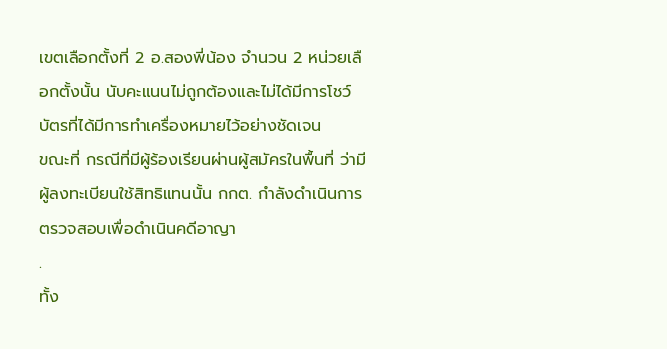เขตเลือกตั้งที่ 2 อ.สองพี่น้อง จำนวน 2 หน่วยเลือกตั้งนั้น นับคะแนนไม่ถูกต้องและไม่ได้มีการโชว์บัตรที่ได้มีการทำเครื่องหมายไว้อย่างชัดเจน
ขณะที่ กรณีที่มีผู้ร้องเรียนผ่านผู้สมัครในพื้นที่ ว่ามีผู้ลงทะเบียนใช้สิทธิแทนนั้น กกต. กำลังดำเนินการตรวจสอบเพื่อดำเนินคดีอาญา
.
ทั้ง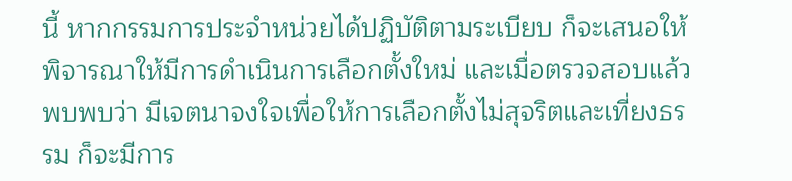นี้ หากกรรมการประจำหน่วยได้ปฏิบัติตามระเบียบ ก็จะเสนอให้พิจารณาให้มีการดำเนินการเลือกตั้งใหม่ และเมื่อตรวจสอบแล้วพบพบว่า มีเจตนาจงใจเพื่อให้การเลือกตั้งไม่สุจริตและเที่ยงธรรม ก็จะมีการ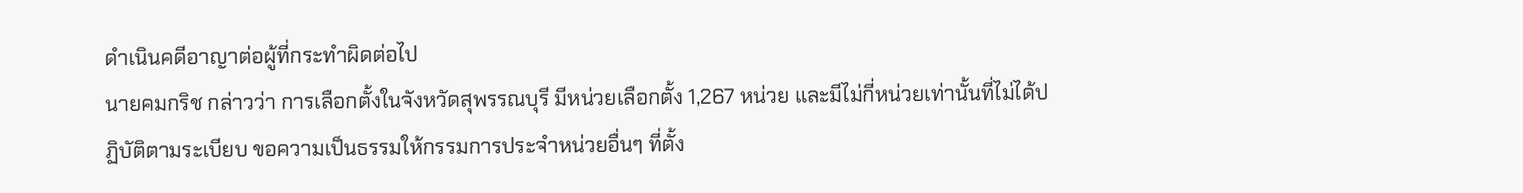ดำเนินคดีอาญาต่อผู้ที่กระทำผิดต่อไป
นายคมกริช กล่าวว่า การเลือกตั้งในจังหวัดสุพรรณบุรี มีหน่วยเลือกตั้ง 1,267 หน่วย และมีไม่กี่หน่วยเท่านั้นที่ไม่ได้ปฏิบัติตามระเบียบ ขอความเป็นธรรมให้กรรมการประจำหน่วยอื่นๆ ที่ตั้ง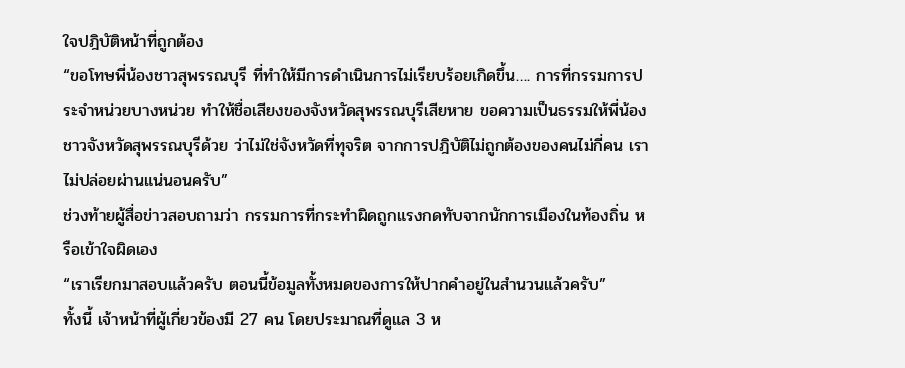ใจปฎิบัติหน้าที่ถูกต้อง
“ขอโทษพี่น้องชาวสุพรรณบุรี ที่ทำให้มีการดำเนินการไม่เรียบร้อยเกิดขึ้น…. การที่กรรมการประจำหน่วยบางหน่วย ทำให้ชื่อเสียงของจังหวัดสุพรรณบุรีเสียหาย ขอความเป็นธรรมให้พี่น้องชาวจังหวัดสุพรรณบุรีด้วย ว่าไม่ใช่จังหวัดที่ทุจริต จากการปฎิบัติไม่ถูกต้องของคนไม่กี่คน เราไม่ปล่อยผ่านแน่นอนครับ”
ช่วงท้ายผู้สื่อข่าวสอบถามว่า กรรมการที่กระทำผิดถูกแรงกดทับจากนักการเมืองในท้องถิ่น หรือเข้าใจผิดเอง
“เราเรียกมาสอบแล้วครับ ตอนนี้ข้อมูลทั้งหมดของการให้ปากคำอยู่ในสำนวนแล้วครับ”
ทั้งนี้ เจ้าหน้าที่ผู้เกี่ยวข้องมี 27 คน โดยประมาณที่ดูแล 3 ห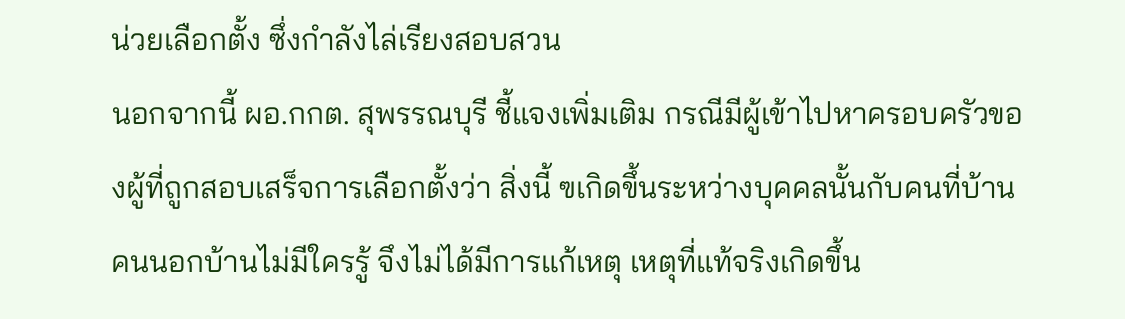น่วยเลือกตั้ง ซึ่งกำลังไล่เรียงสอบสวน
นอกจากนี้ ผอ.กกต. สุพรรณบุรี ชี้แจงเพิ่มเติม กรณีมีผู้เข้าไปหาครอบครัวของผู้ที่ถูกสอบเสร็จการเลือกตั้งว่า สิ่งนี้ ฃเกิดขึ้นระหว่างบุคคลนั้นกับคนที่บ้าน คนนอกบ้านไม่มีใครรู้ จึงไม่ได้มีการแก้เหตุ เหตุที่แท้จริงเกิดขึ้น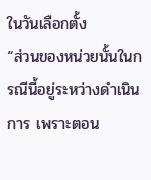ในวันเลือกตั้ง
“ส่วนของหน่วยนั้นในกรณีนี้อยู่ระหว่างดำเนินการ เพราะตอน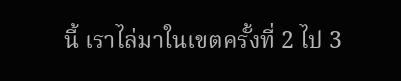นี้ เราไล่มาในเขตครั้งที่ 2 ไป 3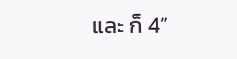และ ก็ 4”